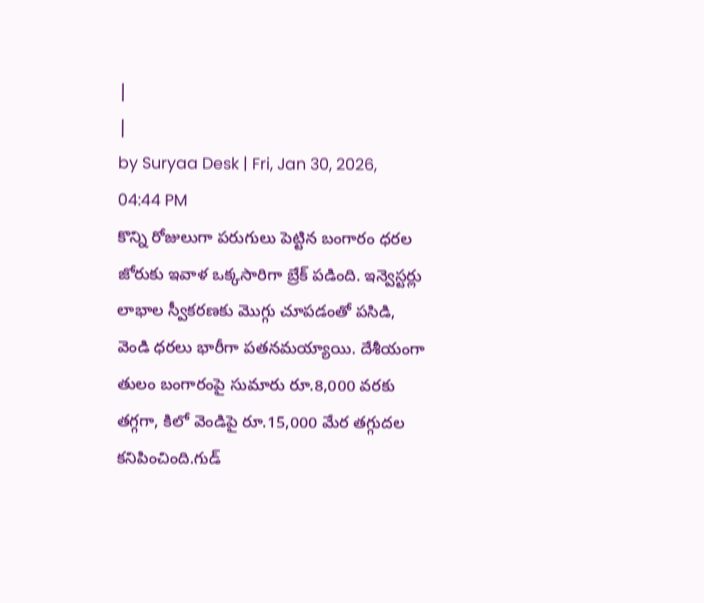|
|
by Suryaa Desk | Fri, Jan 30, 2026, 04:44 PM
కొన్ని రోజులుగా పరుగులు పెట్టిన బంగారం ధరల జోరుకు ఇవాళ ఒక్కసారిగా బ్రేక్ పడింది. ఇన్వెస్టర్లు లాభాల స్వీకరణకు మొగ్గు చూపడంతో పసిడి, వెండి ధరలు భారీగా పతనమయ్యాయి. దేశీయంగా తులం బంగారంపై సుమారు రూ.8,000 వరకు తగ్గగా, కిలో వెండిపై రూ.15,000 మేర తగ్గుదల కనిపించింది.గుడ్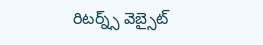రిటర్న్స్ వెబ్సైట్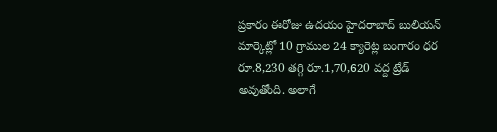ప్రకారం ఈరోజు ఉదయం హైదరాబాద్ బులియన్ మార్కెట్లో 10 గ్రాముల 24 క్యారెట్ల బంగారం ధర రూ.8,230 తగ్గి రూ.1,70,620 వద్ద ట్రేడ్ అవుతోంది. అలాగే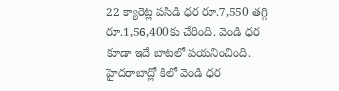22 క్యారెట్ల పసిడి ధర రూ.7,550 తగ్గి రూ.1,56,400కు చేరింది. వెండి ధర కూడా ఇదే బాటలో పయనించింది. హైదరాబాద్లో కిలో వెండి ధర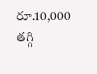రూ.10,000 తగ్గి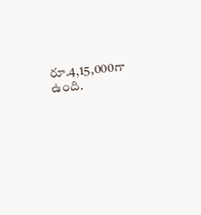రూ.4,15,000గా ఉంది.